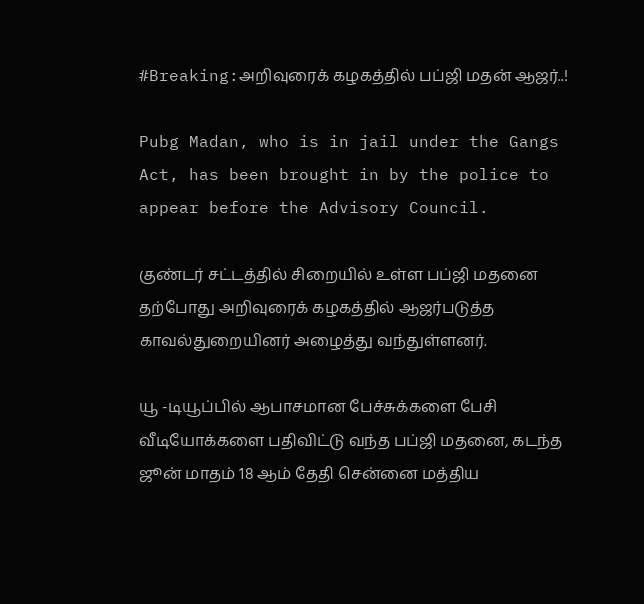#Breaking:அறிவுரைக் கழகத்தில் பப்ஜி மதன் ஆஜர்..!

Pubg Madan, who is in jail under the Gangs Act, has been brought in by the police to appear before the Advisory Council.

குண்டர் சட்டத்தில் சிறையில் உள்ள பப்ஜி மதனை தற்போது அறிவுரைக் கழகத்தில் ஆஜர்படுத்த காவல்துறையினர் அழைத்து வந்துள்ளனர்.

யூ -டியூப்பில் ஆபாசமான பேச்சுக்களை பேசி வீடியோக்களை பதிவிட்டு வந்த பப்ஜி மதனை, கடந்த ஜூன் மாதம் 18 ஆம் தேதி சென்னை மத்திய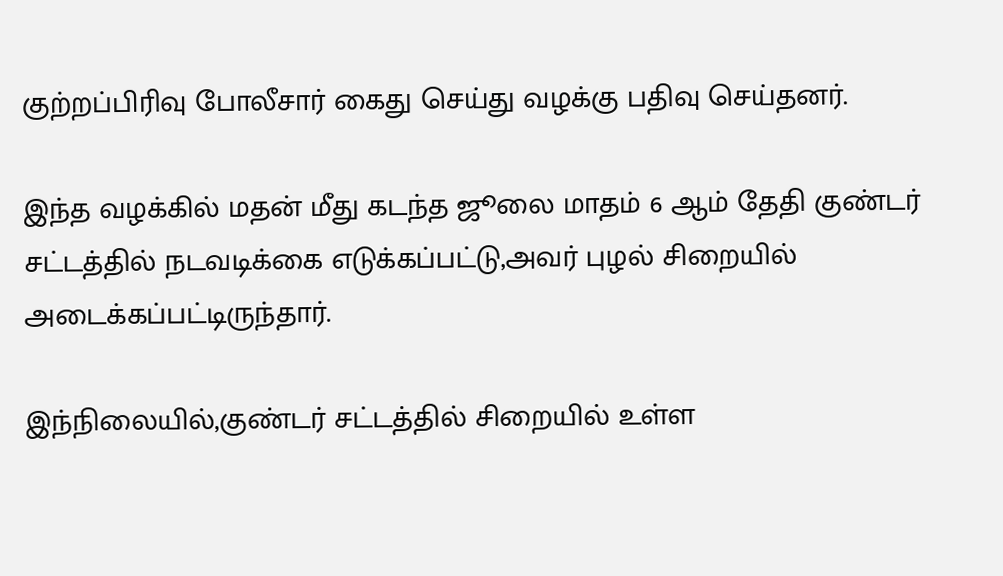குற்றப்பிரிவு போலீசார் கைது செய்து வழக்கு பதிவு செய்தனர்.

இந்த வழக்கில் மதன் மீது கடந்த ஜூலை மாதம் 6 ஆம் தேதி குண்டர் சட்டத்தில் நடவடிக்கை எடுக்கப்பட்டு,அவர் புழல் சிறையில் அடைக்கப்பட்டிருந்தார்.

இந்நிலையில்,குண்டர் சட்டத்தில் சிறையில் உள்ள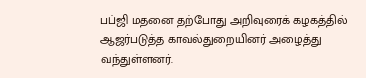பப்ஜி மதனை தற்போது அறிவுரைக் கழகத்தில் ஆஜர்படுத்த காவல்துறையினர் அழைத்து வந்துள்ளனர்.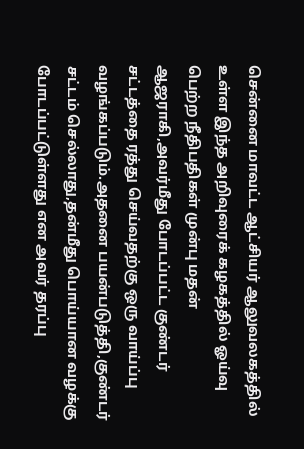சென்னை மாவட்ட ஆட்சியர் ஆலுவலகத்தில் உள்ள இந்த அறிவுரைக் கழகத்தில் ஓய்வு பெற்ற நீதிபதிகள் முன்பு மதன் ஆஜராகி,அவர்மீது போடப்பட்ட குண்டர் சட்டத்தை ரத்து செய்வதற்கு ஒரு வாய்ப்பு வழங்கப்படும்.அதனை பயன்படுத்தி,குண்டர் சட்டம் செல்லாது,தன்மீது பொய்யான வழக்கு போடப்பட்டுள்ளது என அவர் தரப்பு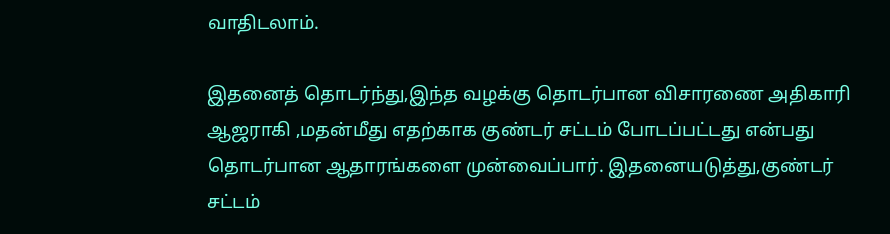வாதிடலாம்.

இதனைத் தொடர்ந்து,இந்த வழக்கு தொடர்பான விசாரணை அதிகாரி ஆஜராகி ,மதன்மீது எதற்காக குண்டர் சட்டம் போடப்பட்டது என்பது தொடர்பான ஆதாரங்களை முன்வைப்பார். இதனையடுத்து,குண்டர் சட்டம்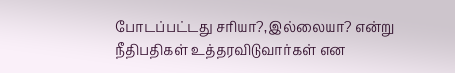போடப்பட்டது சரியா?,இல்லையா? என்று நீதிபதிகள் உத்தரவிடுவார்கள் என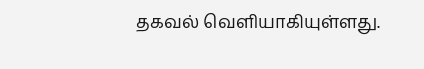தகவல் வெளியாகியுள்ளது.